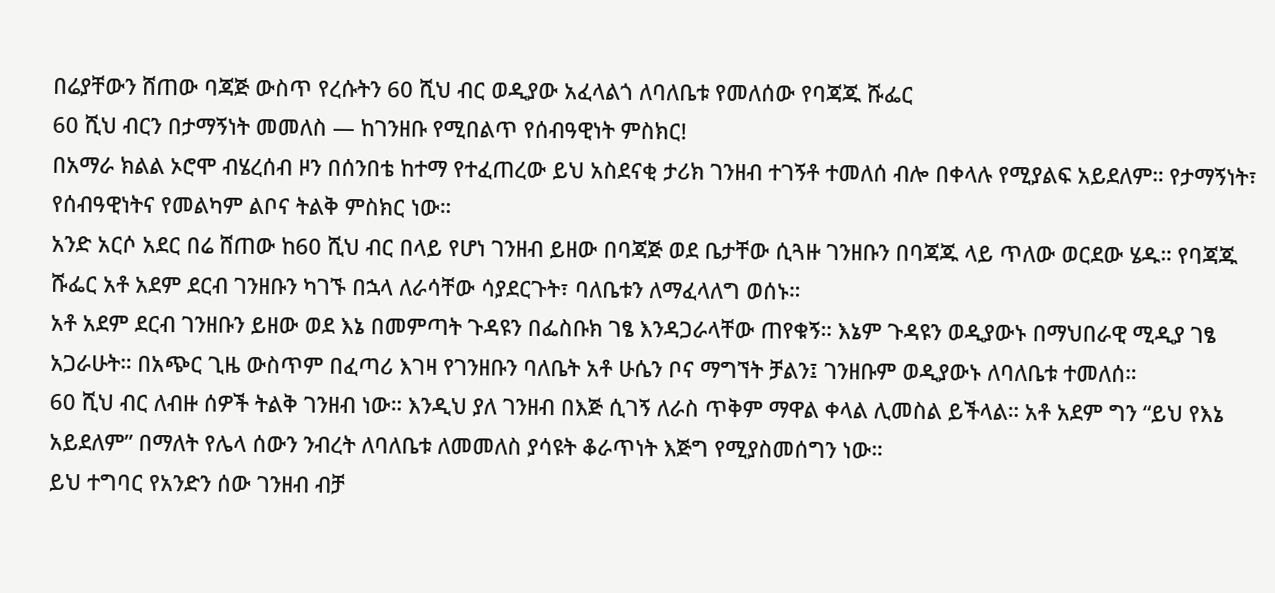በሬያቸውን ሸጠው ባጃጅ ውስጥ የረሱትን 60 ሺህ ብር ወዲያው አፈላልጎ ለባለቤቱ የመለሰው የባጃጁ ሹፌር
60 ሺህ ብርን በታማኝነት መመለስ — ከገንዘቡ የሚበልጥ የሰብዓዊነት ምስክር!
በአማራ ክልል ኦሮሞ ብሄረሰብ ዞን በሰንበቴ ከተማ የተፈጠረው ይህ አስደናቂ ታሪክ ገንዘብ ተገኝቶ ተመለሰ ብሎ በቀላሉ የሚያልፍ አይደለም። የታማኝነት፣ የሰብዓዊነትና የመልካም ልቦና ትልቅ ምስክር ነው።
አንድ አርሶ አደር በሬ ሸጠው ከ60 ሺህ ብር በላይ የሆነ ገንዘብ ይዘው በባጃጅ ወደ ቤታቸው ሲጓዙ ገንዘቡን በባጃጁ ላይ ጥለው ወርደው ሄዱ። የባጃጁ ሹፌር አቶ አደም ደርብ ገንዘቡን ካገኙ በኋላ ለራሳቸው ሳያደርጉት፣ ባለቤቱን ለማፈላለግ ወሰኑ።
አቶ አደም ደርብ ገንዘቡን ይዘው ወደ እኔ በመምጣት ጉዳዩን በፌስቡክ ገፄ እንዳጋራላቸው ጠየቁኝ። እኔም ጉዳዩን ወዲያውኑ በማህበራዊ ሚዲያ ገፄ አጋራሁት። በአጭር ጊዜ ውስጥም በፈጣሪ እገዛ የገንዘቡን ባለቤት አቶ ሁሴን ቦና ማግኘት ቻልን፤ ገንዘቡም ወዲያውኑ ለባለቤቱ ተመለሰ።
60 ሺህ ብር ለብዙ ሰዎች ትልቅ ገንዘብ ነው። እንዲህ ያለ ገንዘብ በእጅ ሲገኝ ለራስ ጥቅም ማዋል ቀላል ሊመስል ይችላል። አቶ አደም ግን “ይህ የእኔ አይደለም” በማለት የሌላ ሰውን ንብረት ለባለቤቱ ለመመለስ ያሳዩት ቆራጥነት እጅግ የሚያስመሰግን ነው።
ይህ ተግባር የአንድን ሰው ገንዘብ ብቻ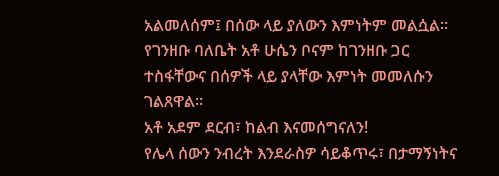አልመለሰም፤ በሰው ላይ ያለውን እምነትም መልሷል። የገንዘቡ ባለቤት አቶ ሁሴን ቦናም ከገንዘቡ ጋር ተስፋቸውና በሰዎች ላይ ያላቸው እምነት መመለሱን ገልጸዋል።
አቶ አደም ደርብ፣ ከልብ እናመሰግናለን!
የሌላ ሰውን ንብረት እንደራስዎ ሳይቆጥሩ፣ በታማኝነትና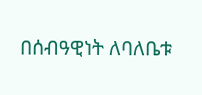በሰብዓዊነት ለባለቤቱ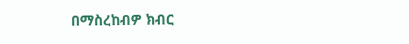በማስረከብዎ ክብር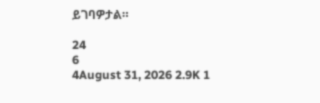ይገባዎታል።

24
6
4August 31, 2026 2.9K 1